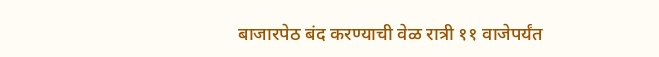बाजारपेठ बंद करण्याची वेळ रात्री ११ वाजेपर्यंत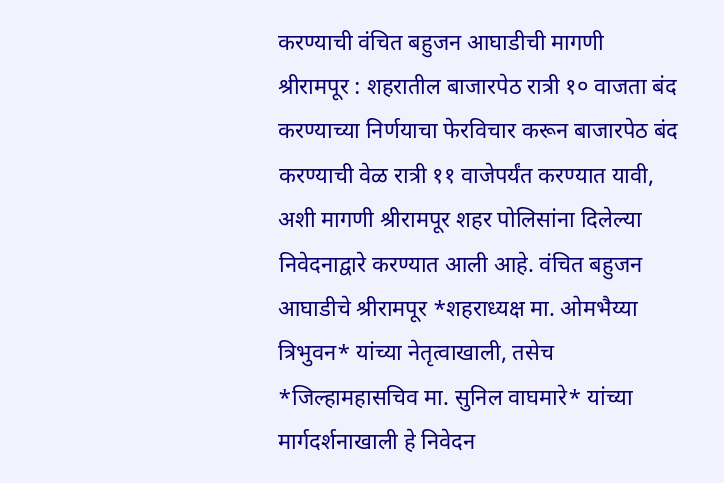करण्याची वंचित बहुजन आघाडीची मागणी
श्रीरामपूर : शहरातील बाजारपेठ रात्री १० वाजता बंद करण्याच्या निर्णयाचा फेरविचार करून बाजारपेठ बंद करण्याची वेळ रात्री ११ वाजेपर्यंत करण्यात यावी, अशी मागणी श्रीरामपूर शहर पोलिसांना दिलेल्या निवेदनाद्वारे करण्यात आली आहे. वंचित बहुजन आघाडीचे श्रीरामपूर *शहराध्यक्ष मा. ओमभैय्या त्रिभुवन* यांच्या नेतृत्वाखाली, तसेच *जिल्हामहासचिव मा. सुनिल वाघमारे* यांच्या मार्गदर्शनाखाली हे निवेदन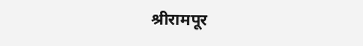श्रीरामपूर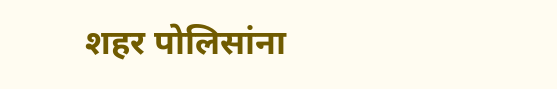शहर पोलिसांना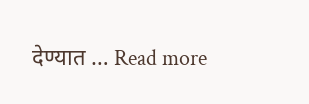देण्यात … Read more